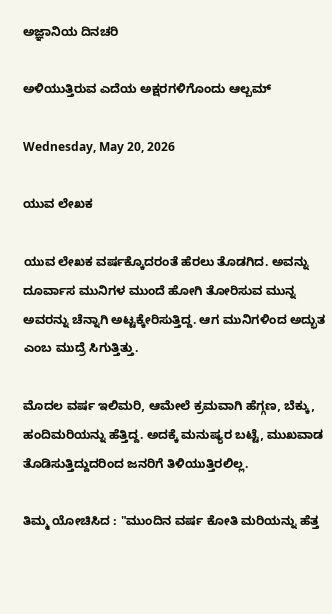ಅಜ್ಞಾನಿಯ ದಿನಚರಿ

ಅಳಿಯುತ್ತಿರುವ ಎದೆಯ ಅಕ್ಷರಗಳಿಗೊಂದು ಆಲ್ಬಮ್

Wednesday, May 20, 2026

ಯುವ ಲೇಖಕ

ಯುವ ಲೇಖಕ ವರ್ಷಕ್ಕೊದರಂತೆ ಹೆರಲು ತೊಡಗಿದ. ಅವನ್ನು ದೂರ್ವಾಸ ಮುನಿಗಳ ಮುಂದೆ ಹೋಗಿ ತೋರಿಸುವ ಮುನ್ನ ಅವರನ್ನು ಚೆನ್ನಾಗಿ ಅಟ್ಟಕ್ಕೇರಿಸುತ್ತಿದ್ದ. ಆಗ ಮುನಿಗಳಿಂದ ಅದ್ಭುತ ಎಂಬ ಮುದ್ರೆ ಸಿಗುತ್ತಿತ್ತು.

ಮೊದಲ ವರ್ಷ ಇಲಿಮರಿ, ಆಮೇಲೆ ಕ್ರಮವಾಗಿ ಹೆಗ್ಗಣ, ಬೆಕ್ಕು, ಹಂದಿಮರಿಯನ್ನು ಹೆತ್ತಿದ್ದ. ಅದಕ್ಕೆ ಮನುಷ್ಯರ ಬಟ್ಟೆ, ಮುಖವಾಡ ತೊಡಿಸುತ್ತಿದ್ದುದರಿಂದ ಜನರಿಗೆ ತಿಳಿಯುತ್ತಿರಲಿಲ್ಲ.

ತಿಮ್ಮ ಯೋಚಿಸಿದ : "ಮುಂದಿನ ವರ್ಷ ಕೋತಿ ಮರಿಯನ್ನು ಹೆತ್ತ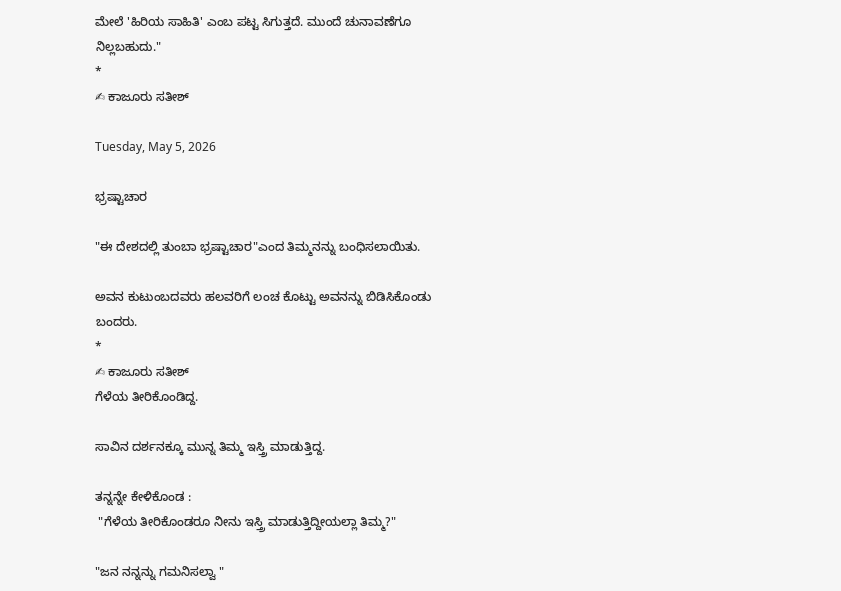ಮೇಲೆ 'ಹಿರಿಯ ಸಾಹಿತಿ' ಎಂಬ ಪಟ್ಟ ಸಿಗುತ್ತದೆ. ಮುಂದೆ ಚುನಾವಣೆಗೂ ನಿಲ್ಲಬಹುದು."
*
✍ ಕಾಜೂರು ಸತೀಶ್

Tuesday, May 5, 2026

ಭ್ರಷ್ಟಾಚಾರ

"ಈ ದೇಶದಲ್ಲಿ ತುಂಬಾ ಭ್ರಷ್ಟಾಚಾರ"ಎಂದ ತಿಮ್ಮನನ್ನು ಬಂಧಿಸಲಾಯಿತು.

ಅವನ ಕುಟುಂಬದವರು ಹಲವರಿಗೆ ಲಂಚ ಕೊಟ್ಟು ಅವನನ್ನು ಬಿಡಿಸಿಕೊಂಡು ಬಂದರು.
*
✍ ಕಾಜೂರು ಸತೀಶ್
ಗೆಳೆಯ ತೀರಿಕೊಂಡಿದ್ದ.

ಸಾವಿನ ದರ್ಶನಕ್ಕೂ ಮುನ್ನ ತಿಮ್ಮ ಇಸ್ತ್ರಿ ಮಾಡುತ್ತಿದ್ದ.

ತನ್ನನ್ನೇ ಕೇಳಿಕೊಂಡ :
 "ಗೆಳೆಯ ತೀರಿಕೊಂಡರೂ ನೀನು ಇಸ್ತ್ರಿ ಮಾಡುತ್ತಿದ್ದೀಯಲ್ಲಾ ತಿಮ್ಮ?"

"ಜನ ನನ್ನನ್ನು ಗಮನಿಸಲ್ವಾ "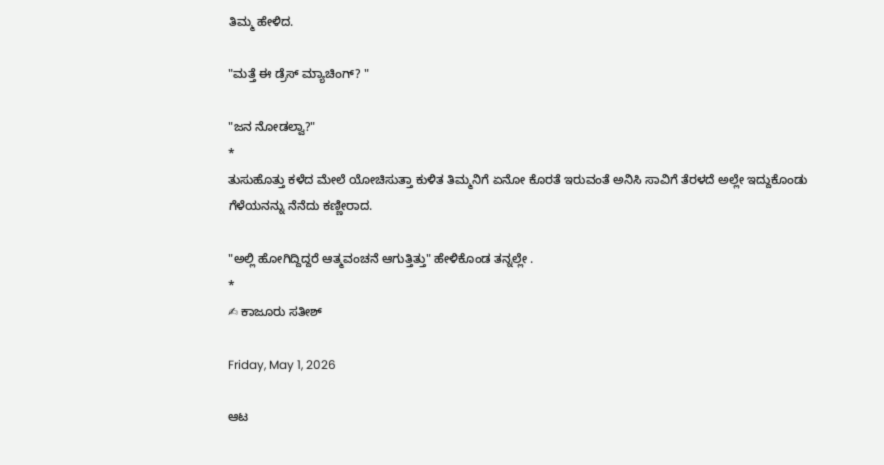ತಿಮ್ಮ ಹೇಳಿದ.

"ಮತ್ತೆ ಈ ಡ್ರೆಸ್ ಮ್ಯಾಚಿಂಗ್? "

"ಜನ ನೋಡಲ್ವಾ?"
*
ತುಸುಹೊತ್ತು ಕಳೆದ ಮೇಲೆ ಯೋಚಿಸುತ್ತಾ ಕುಳಿತ ತಿಮ್ಮನಿಗೆ ಏನೋ ಕೊರತೆ ಇರುವಂತೆ ಅನಿಸಿ ಸಾವಿಗೆ ತೆರಳದೆ ಅಲ್ಲೇ ಇದ್ದುಕೊಂಡು ಗೆಳೆಯನನ್ನು ನೆನೆದು ಕಣ್ಣೀರಾದ.

"ಅಲ್ಲಿ ಹೋಗಿದ್ದಿದ್ದರೆ ಆತ್ಮವಂಚನೆ ಆಗುತ್ತಿತ್ತು" ಹೇಳಿಕೊಂಡ ತನ್ನಲ್ಲೇ .
*
✍ ಕಾಜೂರು ಸತೀಶ್

Friday, May 1, 2026

ಆಟ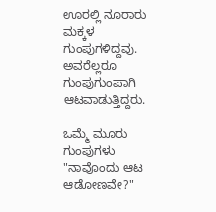ಊರಲ್ಲಿ ನೂರಾರು ಮಕ್ಕಳ ಗುಂಪುಗಳಿದ್ದವು. ಅವರೆಲ್ಲರೂ ಗುಂಪುಗುಂಪಾಗಿ ಆಟವಾಡುತ್ತಿದ್ದರು.

ಒಮ್ಮೆ ಮೂರು ಗುಂಪುಗಳು "ನಾವೊಂದು ಆಟ ಆಡೋಣವೇ?"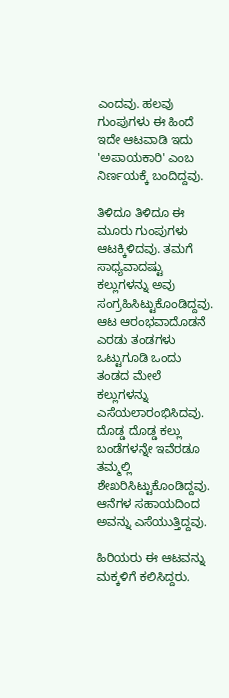ಎಂದವು. ಹಲವು ಗುಂಪುಗಳು ಈ ಹಿಂದೆ ಇದೇ ಆಟವಾಡಿ ಇದು 'ಅಪಾಯಕಾರಿ' ಎಂಬ ನಿರ್ಣಯಕ್ಕೆ ಬಂದಿದ್ದವು.

ತಿಳಿದೂ ತಿಳಿದೂ ಈ ಮೂರು ಗುಂಪುಗಳು ಆಟಕ್ಕಿಳಿದವು. ತಮಗೆ ಸಾಧ್ಯವಾದಷ್ಟು ಕಲ್ಲುಗಳನ್ನು ಅವು ಸಂಗ್ರಹಿಸಿಟ್ಟುಕೊಂಡಿದ್ದವು. ಆಟ ಆರಂಭವಾದೊಡನೆ ಎರಡು ತಂಡಗಳು ಒಟ್ಟುಗೂಡಿ ಒಂದು ತಂಡದ ಮೇಲೆ ಕಲ್ಲುಗಳನ್ನು ಎಸೆಯಲಾರಂಭಿಸಿದವು. ದೊಡ್ಡ ದೊಡ್ಡ ಕಲ್ಲು ಬಂಡೆಗಳನ್ನೇ ಇವೆರಡೂ ತಮ್ಮಲ್ಲಿ ಶೇಖರಿಸಿಟ್ಟುಕೊಂಡಿದ್ದವು. ಆನೆಗಳ ಸಹಾಯದಿಂದ ಅವನ್ನು ಎಸೆಯುತ್ತಿದ್ದವು.

ಹಿರಿಯರು ಈ ಆಟವನ್ನು ಮಕ್ಕಳಿಗೆ ಕಲಿಸಿದ್ದರು.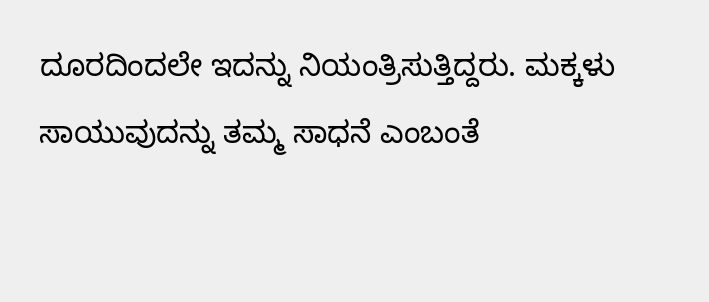ದೂರದಿಂದಲೇ ಇದನ್ನು ನಿಯಂತ್ರಿಸುತ್ತಿದ್ದರು. ಮಕ್ಕಳು ಸಾಯುವುದನ್ನು ತಮ್ಮ ಸಾಧನೆ ಎಂಬಂತೆ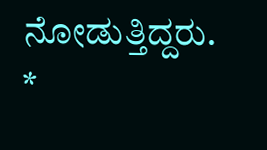ನೋಡುತ್ತಿದ್ದರು.
*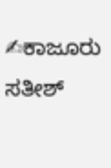✍ಕಾಜೂರು ಸತೀಶ್